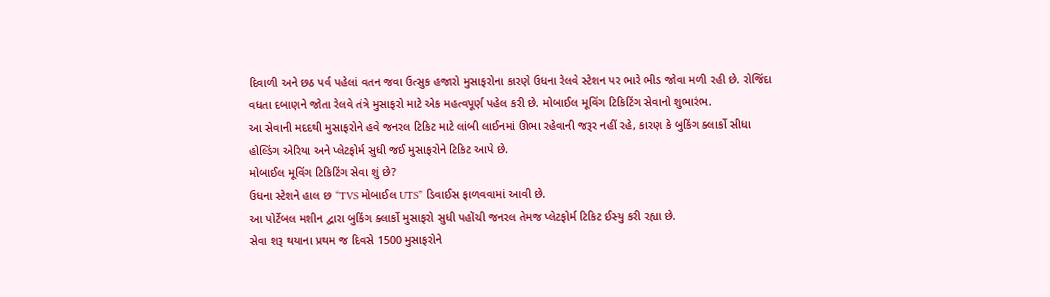દિવાળી અને છઠ પર્વ પહેલાં વતન જવા ઉત્સુક હજારો મુસાફરોના કારણે ઉધના રેલવે સ્ટેશન પર ભારે ભીડ જોવા મળી રહી છે. રોજિંદા વધતા દબાણને જોતા રેલવે તંત્રે મુસાફરો માટે એક મહત્વપૂર્ણ પહેલ કરી છે. મોબાઈલ મૂવિંગ ટિકિટિંગ સેવાનો શુભારંભ.
આ સેવાની મદદથી મુસાફરોને હવે જનરલ ટિકિટ માટે લાંબી લાઈનમાં ઊભા રહેવાની જરૂર નહીં રહે, કારણ કે બુકિંગ ક્લાર્કો સીધા હોલ્ડિંગ એરિયા અને પ્લેટફોર્મ સુધી જઈ મુસાફરોને ટિકિટ આપે છે.
મોબાઈલ મૂવિંગ ટિકિટિંગ સેવા શું છે?
ઉધના સ્ટેશને હાલ છ “TVS મોબાઈલ UTS” ડિવાઈસ ફાળવવામાં આવી છે.
આ પોર્ટેબલ મશીન દ્વારા બુકિંગ ક્લાર્કો મુસાફરો સુધી પહોંચી જનરલ તેમજ પ્લેટફોર્મ ટિકિટ ઈસ્યુ કરી રહ્યા છે.
સેવા શરૂ થયાના પ્રથમ જ દિવસે 1500 મુસાફરોને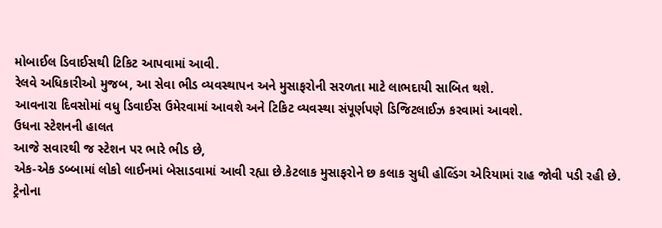મોબાઈલ ડિવાઈસથી ટિકિટ આપવામાં આવી.
રેલવે અધિકારીઓ મુજબ, આ સેવા ભીડ વ્યવસ્થાપન અને મુસાફરોની સરળતા માટે લાભદાયી સાબિત થશે.
આવનારા દિવસોમાં વધુ ડિવાઈસ ઉમેરવામાં આવશે અને ટિકિટ વ્યવસ્થા સંપૂર્ણપણે ડિજિટલાઈઝ કરવામાં આવશે.
ઉધના સ્ટેશનની હાલત
આજે સવારથી જ સ્ટેશન પર ભારે ભીડ છે,
એક-એક ડબ્બામાં લોકો લાઈનમાં બેસાડવામાં આવી રહ્યા છે.કેટલાક મુસાફરોને છ કલાક સુધી હોલ્ડિંગ એરિયામાં રાહ જોવી પડી રહી છે.
ટ્રેનોના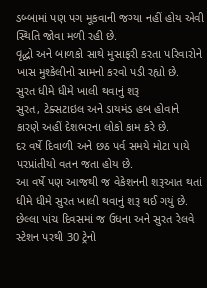ડબ્બામાં પણ પગ મૂકવાની જગ્યા નહીં હોય એવી સ્થિતિ જોવા મળી રહી છે.
વૃદ્ધો અને બાળકો સાથે મુસાફરી કરતા પરિવારોને ખાસ મુશ્કેલીનો સામનો કરવો પડી રહ્યો છે.
સુરત ધીમે ધીમે ખાલી થવાનું શરૂ
સુરત, ટેક્સટાઇલ અને ડાયમંડ હબ હોવાને કારણે અહીં દેશભરના લોકો કામ કરે છે.
દર વર્ષે દિવાળી અને છઠ પર્વ સમયે મોટા પાયે પરપ્રાંતીયો વતન જતા હોય છે.
આ વર્ષે પણ આજથી જ વેકેશનની શરૂઆત થતાં
ધીમે ધીમે સુરત ખાલી થવાનું શરૂ થઈ ગયું છે.
છેલ્લા પાંચ દિવસમાં જ ઉધના અને સુરત રેલવે સ્ટેશન પરથી 30 ટ્રેનો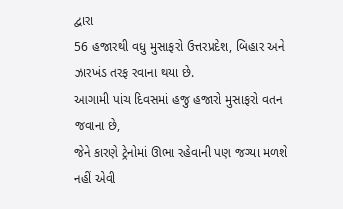દ્વારા
56 હજારથી વધુ મુસાફરો ઉત્તરપ્રદેશ, બિહાર અને ઝારખંડ તરફ રવાના થયા છે.
આગામી પાંચ દિવસમાં હજુ હજારો મુસાફરો વતન જવાના છે,
જેને કારણે ટ્રેનોમાં ઊભા રહેવાની પણ જગ્યા મળશે નહીં એવી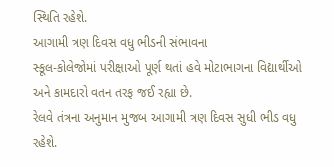સ્થિતિ રહેશે.
આગામી ત્રણ દિવસ વધુ ભીડની સંભાવના
સ્કૂલ-કોલેજોમાં પરીક્ષાઓ પૂર્ણ થતાં હવે મોટાભાગના વિદ્યાર્થીઓ અને કામદારો વતન તરફ જઈ રહ્યા છે.
રેલવે તંત્રના અનુમાન મુજબ આગામી ત્રણ દિવસ સુધી ભીડ વધુ રહેશે.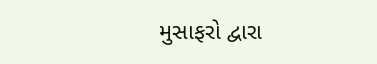મુસાફરો દ્વારા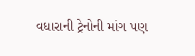વધારાની ટ્રેનોની માંગ પણ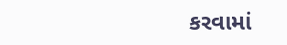કરવામાં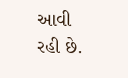આવી રહી છે.